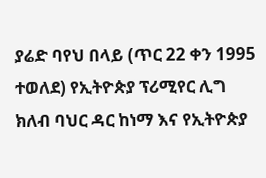ያሬድ ባየህ በላይ (ጥር 22 ቀን 1995 ተወለደ) የኢትዮጵያ ፕሪሚየር ሊግ ክለብ ባህር ዳር ከነማ እና የኢትዮጵያ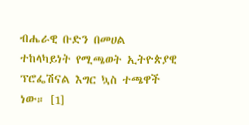ብሔራዊ ቡድን በመሀል ተከላካይነት የሚጫወት ኢትዮጵያዊ ፕሮፌሽናል እግር ኳስ ተጫዋች ነው። [1]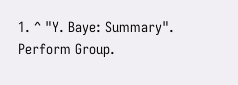1. ^ "Y. Baye: Summary". Perform Group.